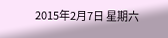2015年2月7日 星期六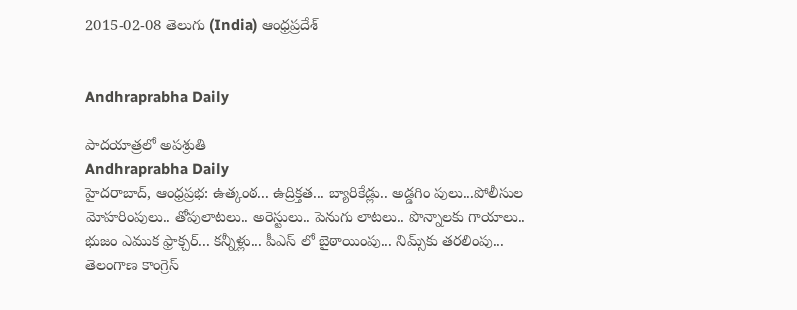2015-02-08 తెలుగు (India) ఆంధ్రప్రదేశ్


Andhraprabha Daily

పాదయాత్రలో అపశ్రుతి
Andhraprabha Daily
హైదరాబాద్‌, ఆంధ్రప్రభ: ఉత్కంఠ... ఉద్రిక్తత... బ్యారికేడ్లు.. అడ్డగిం పులు...పోలీసుల మోహరింపులు.. తోపులాటలు.. అరెస్టులు.. పెనుగు లాటలు.. పొన్నాలకు గాయాలు.. భుజం ఎముక ఫ్రాక్చర్‌... కన్నీళ్లు... పీఎస్‌ లో బైఠాయింపు... నిమ్స్‌కు తరలింపు... తెలంగాణ కాంగ్రెస్‌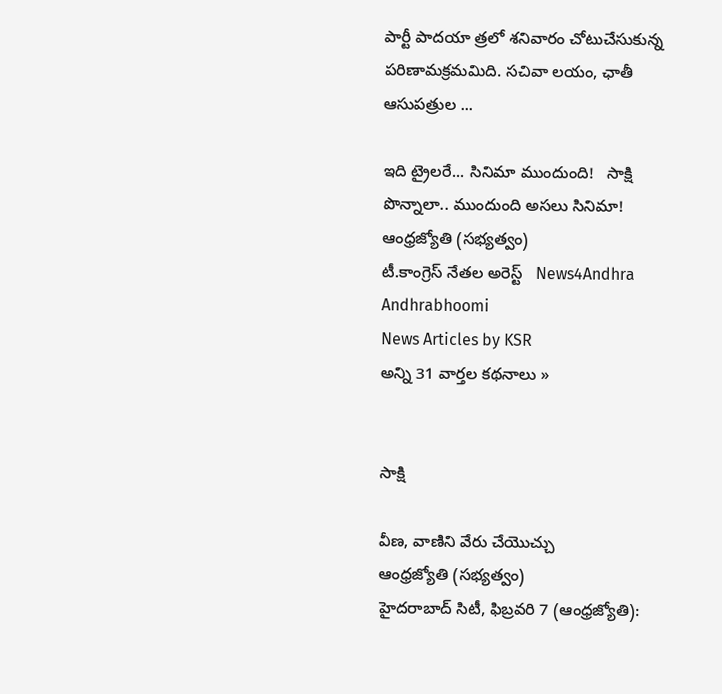పార్టీ పాదయా త్రలో శనివారం చోటుచేసుకున్న పరిణామక్రమమిది. సచివా లయం, ఛాతీ ఆసుపత్రుల ...

ఇది ట్రైలరే... సినిమా ముందుంది!   సాక్షి
పొన్నాలా.. ముందుంది అసలు సినిమా!   ఆంధ్రజ్యోతి (సభ్యత్వం)
టీ.కాంగ్రెస్ నేతల అరెస్ట్   News4Andhra
Andhrabhoomi
News Articles by KSR
అన్ని 31 వార్తల కథనాలు »


సాక్షి

వీణ, వాణిని వేరు చేయొచ్చు
ఆంధ్రజ్యోతి (సభ్యత్వం)
హైదరాబాద్‌ సిటీ, ఫిబ్రవరి 7 (ఆంధ్రజ్యోతి):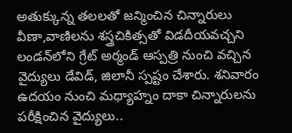అతుక్కున్న తలలతో జన్మించిన చిన్నారులు వీణా,వాణిలను శస్త్రచికిత్సతో విడదీయవచ్చని లండన్‌లోని గ్రేట్‌ అర్మండ్‌ ఆస్పత్రి నుంచి వచ్చిన వైద్యులు డేవిడ్‌, జిలానీ స్పష్టం చేశారు. శనివారం ఉదయం నుంచి మధ్యాహ్నం దాకా చిన్నారులను పరీక్షించిన వైద్యులు..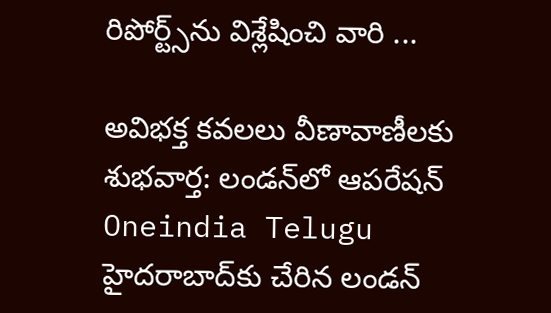రిపోర్ట్స్‌ను విశ్లేషించి వారి ...

అవిభక్త కవలలు వీణావాణీలకు శుభవార్త: లండన్‌లో ఆపరేషన్   Oneindia Telugu
హైదరాబాద్‌కు చేరిన లండన్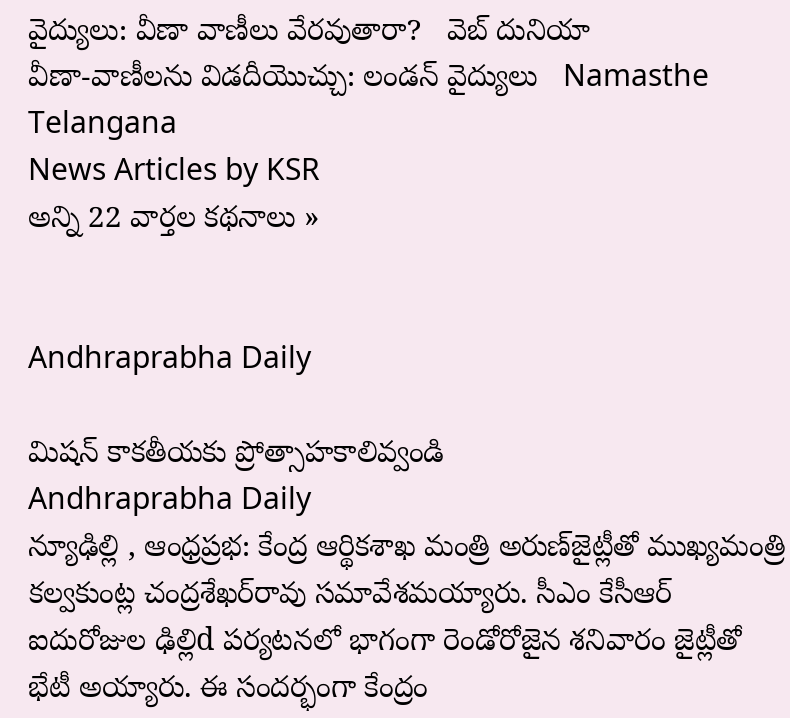వైద్యులు: వీణా వాణీలు వేరవుతారా?   వెబ్ దునియా
వీణా-వాణీలను విడదీయొచ్చు: లండన్ వైద్యులు   Namasthe Telangana
News Articles by KSR
అన్ని 22 వార్తల కథనాలు »


Andhraprabha Daily

మిషన్‌ కాకతీయకు ప్రోత్సాహకాలివ్వండి
Andhraprabha Daily
న్యూఢిల్లి , ఆంధ్రప్రభ: కేంద్ర ఆర్థికశాఖ మంత్రి అరుణ్‌జైట్లీతో ముఖ్యమంత్రి కల్వకుంట్ల చంద్రశేఖర్‌రావు సమావేశమయ్యారు. సీఎం కేసీఆర్‌ ఐదురోజుల ఢిల్లిd పర్యటనలో భాగంగా రెండోరోజైన శనివారం జైట్లీతో భేటీ అయ్యారు. ఈ సందర్భంగా కేంద్రం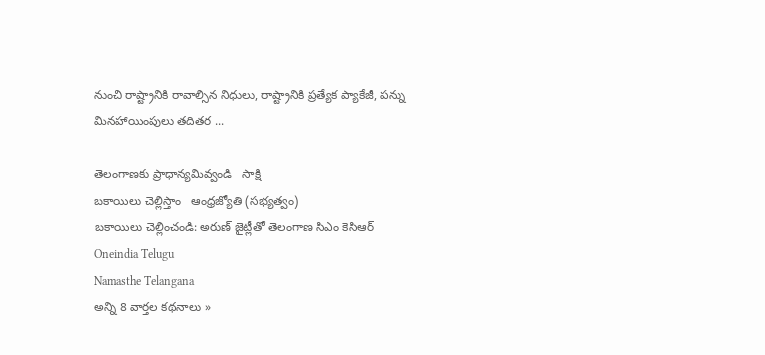నుంచి రాష్ట్రానికి రావాల్సిన నిధులు, రాష్ట్రానికి ప్రత్యేక ప్యాకేజీ, పన్ను మినహాయింపులు తదితర ...

తెలంగాణకు ప్రాధాన్యమివ్వండి   సాక్షి
బకాయిలు చెల్లిస్తాం   ఆంధ్రజ్యోతి (సభ్యత్వం)
బకాయిలు చెల్లించండి: అరుణ్ జైట్లీతో తెలంగాణ సిఎం కెసిఆర్   Oneindia Telugu
Namasthe Telangana
అన్ని 8 వార్తల కథనాలు »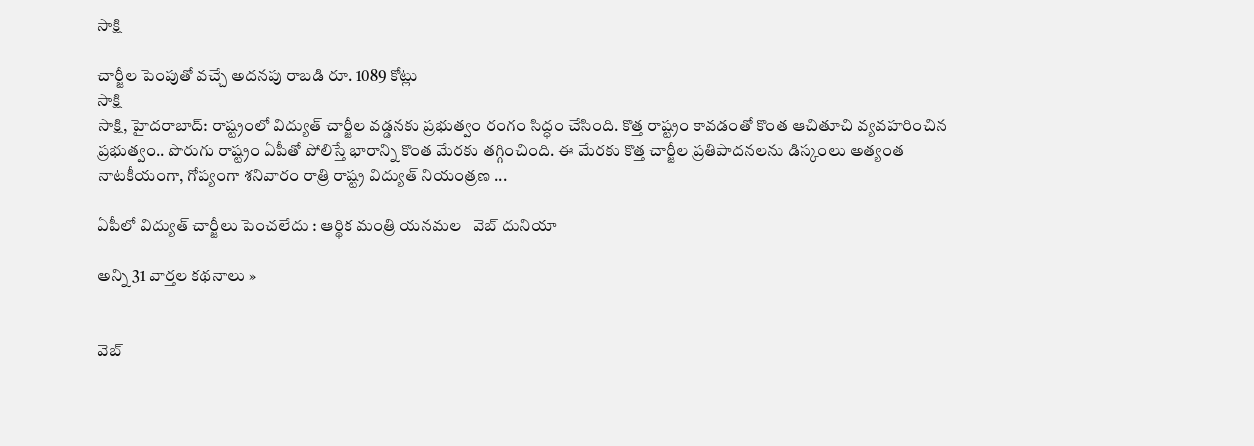సాక్షి

చార్జీల పెంపుతో వచ్చే అదనపు రాబడి రూ. 1089 కోట్లు
సాక్షి
సాక్షి, హైదరాబాద్: రాష్ట్రంలో విద్యుత్ చార్జీల వడ్డనకు ప్రభుత్వం రంగం సిద్ధం చేసింది. కొత్త రాష్ట్రం కావడంతో కొంత ఆచితూచి వ్యవహరించిన ప్రభుత్వం.. పొరుగు రాష్ట్రం ఏపీతో పోలిస్తే భారాన్ని కొంత మేరకు తగ్గించింది. ఈ మేరకు కొత్త చార్జీల ప్రతిపాదనలను డిస్కంలు అత్యంత నాటకీయంగా, గోప్యంగా శనివారం రాత్రి రాష్ట్ర విద్యుత్ నియంత్రణ ...

ఏపీలో విద్యుత్ చార్జీలు పెంచలేదు : ఆర్థిక మంత్రి యనమల   వెబ్ దునియా

అన్ని 31 వార్తల కథనాలు »


వెబ్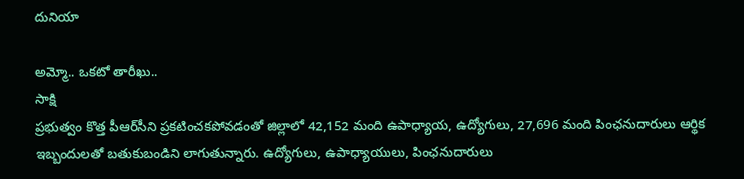దునియా

అమ్మో.. ఒకటో తారీఖు..
సాక్షి
ప్రభుత్వం కొత్త పీఆర్‌సీని ప్రకటించకపోవడంతో జిల్లాలో 42,152 మంది ఉపాధ్యాయ, ఉద్యోగులు, 27,696 మంది పింఛనుదారులు ఆర్థిక ఇబ్బందులతో బతుకుబండిని లాగుతున్నారు. ఉద్యోగులు, ఉపాధ్యాయులు, పింఛనుదారులు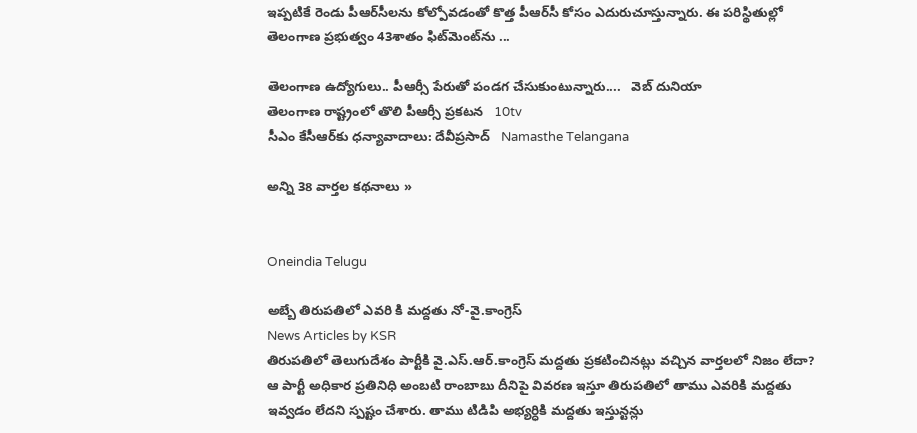ఇప్పటికే రెండు పీఆర్‌సీలను కోల్పోవడంతో కొత్త పీఆర్‌సీ కోసం ఎదురుచూస్తున్నారు. ఈ పరిస్థితుల్లో తెలంగాణ ప్రభుత్వం 43శాతం ఫిట్‌మెంట్‌ను ...

తెలంగాణ ఉద్యోగులు.. పీఆర్సీ పేరుతో పండగ చేసుకుంటున్నారు....   వెబ్ దునియా
తెలంగాణ రాష్ట్రంలో తొలి పీఆర్సీ ప్రకటన   10tv
సీఎం కేసీఆర్‌కు ధన్యావాదాలు: దేవీప్రసాద్   Namasthe Telangana

అన్ని 38 వార్తల కథనాలు »


Oneindia Telugu

అబ్బే తిరుపతిలో ఎవరి కి మద్దతు నో-వై.కాంగ్రెస్
News Articles by KSR
తిరుపతిలో తెలుగుదేశం పార్టీకి వై.ఎస్.ఆర్.కాంగ్రెస్ మద్దతు ప్రకటించినట్లు వచ్చిన వార్తలలో నిజం లేదా? ఆ పార్టీ అధికార ప్రతినిధి అంబటి రాంబాబు దీనిపై వివరణ ఇస్తూ తిరుపతిలో తాము ఎవరికి మద్దతు ఇవ్వడం లేదని స్పష్టం చేశారు. తాము టిడిపి అభ్యర్ధికి మద్దతు ఇస్తున్టన్లు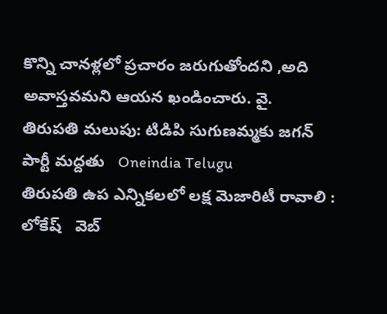కొన్ని చానళ్లలో ప్రచారం జరుగుతోందని ,అది అవాస్తవమని ఆయన ఖండించారు. వై.
తిరుపతి మలుపు: టిడిపి సుగుణమ్మకు జగన్ పార్టీ మద్దతు   Oneindia Telugu
తిరుపతి ఉప ఎన్నికలలో లక్ష మెజారిటీ రావాలి : లోకేష్   వెబ్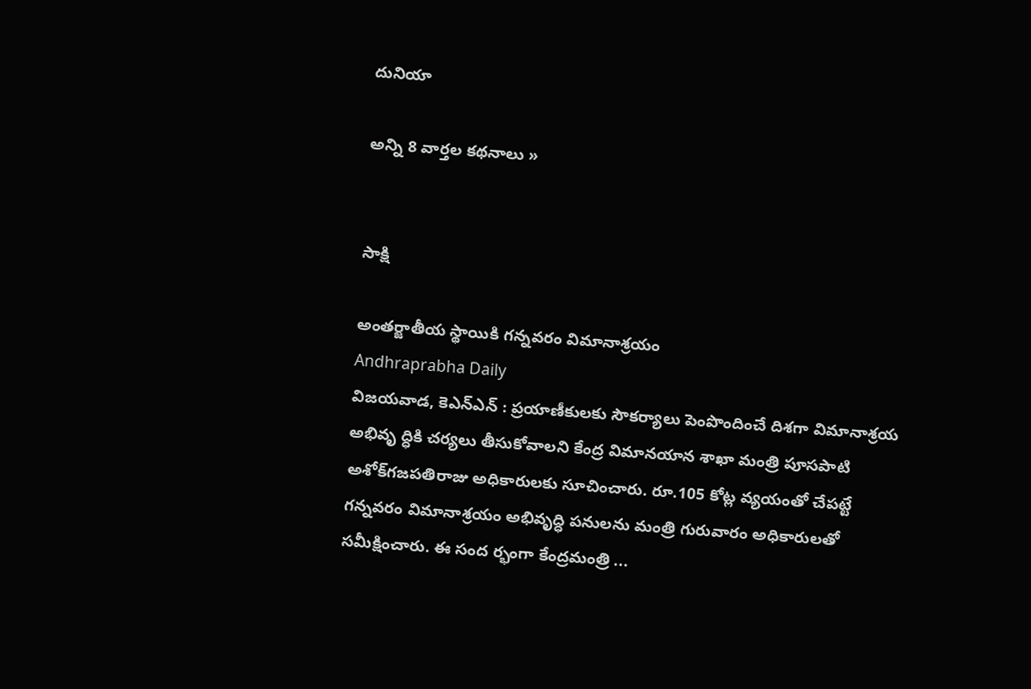దునియా

అన్ని 8 వార్తల కథనాలు »


సాక్షి

అంతర్జాతీయ స్థాయికి గన్నవరం విమానాశ్రయం
Andhraprabha Daily
విజయవాడ, కెఎన్‌ఎన్‌ : ప్రయాణీకులకు సౌకర్యాలు పెంపొందించే దిశగా విమానాశ్రయ అభివృ ద్ధికి చర్యలు తీసుకోవాలని కేంద్ర విమానయాన శాఖా మంత్రి పూసపాటి అశోక్‌గజపతిరాజు అధికారులకు సూచించారు. రూ.105 కోట్ల వ్యయంతో చేపట్టే గన్నవరం విమానాశ్రయం అభివృద్ధి పనులను మంత్రి గురువారం అధికారులతో సమీక్షించారు. ఈ సంద ర్భంగా కేంద్రమంత్రి ...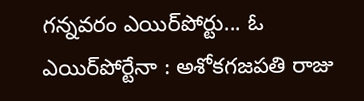గన్నవరం ఎయిర్‌పోర్టు... ఓ ఎయిర్‌పోర్టేనా : అశోకగజపతి రాజు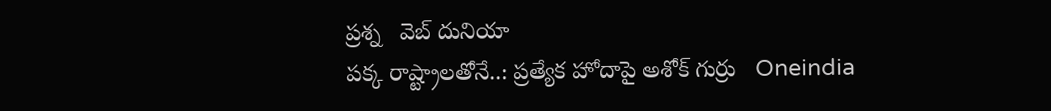ప్రశ్న   వెబ్ దునియా
పక్క రాష్ట్రాలతోనే..: ప్రత్యేక హోదాపై అశోక్ గుర్రు   Oneindia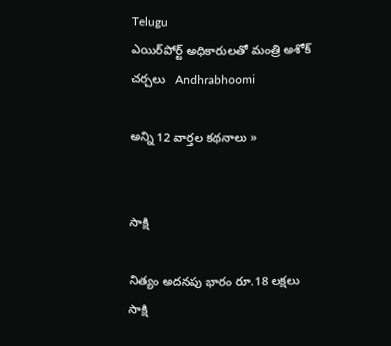Telugu
ఎయిర్‌పోర్ట్ అధికారులతో మంత్రి అశోక్ చర్చలు   Andhrabhoomi

అన్ని 12 వార్తల కథనాలు »


సాక్షి

నిత్యం అదనపు భారం రూ.18 లక్షలు
సాక్షి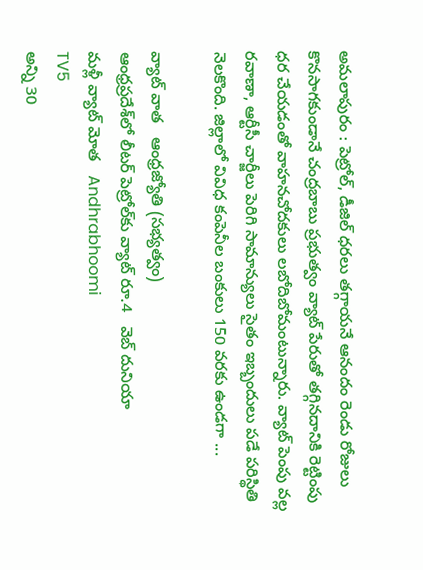అమలాపురం : పెట్రోల్, డీజిల్ ధరలు తగ్గాయనే ఆనందం రెండు రోజులు కొనసాగకుండానే చంద్రబాబు ప్రభుత్వం వ్యాట్ పేరుతో తగ్గినదానికి రెట్టింపు ధర చేయడంతో వాహనచోదకులు లబోదిబోమంటున్నారు. వ్యాట్ పెంపు వల్ల రవాణా, ఆర్టీసీ చార్జీలు పెరిగి సామాన్యులు సైతం ఇబ్బందులు పడే పరిస్థితి నెలకొంది. జిల్లాలో వివిధ కంపెనీల బంకులు 150 వరకు ఉండగా ...

వ్యాట్‌ వాత   ఆంధ్రజ్యోతి (సభ్యత్వం)
ఆంధ్రప్రదేశ్‌లో లీటర్ పెట్రోల్‌కు వ్యాట్ రూ.4   వెబ్ దునియా
మళ్లీ వ్యాట్ మోత   Andhrabhoomi
TV5
అన్ని 30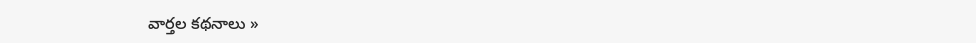వార్తల కథనాలు »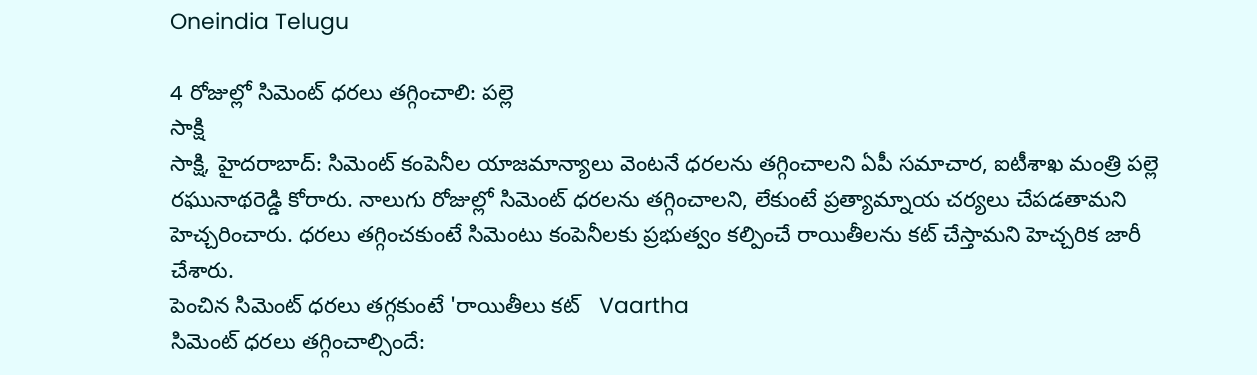Oneindia Telugu

4 రోజుల్లో సిమెంట్ ధరలు తగ్గించాలి: పల్లె
సాక్షి
సాక్షి, హైదరాబాద్: సిమెంట్ కంపెనీల యాజమాన్యాలు వెంటనే ధరలను తగ్గించాలని ఏపీ సమాచార, ఐటీశాఖ మంత్రి పల్లె రఘునాథరెడ్డి కోరారు. నాలుగు రోజుల్లో సిమెంట్ ధరలను తగ్గించాలని, లేకుంటే ప్రత్యామ్నాయ చర్యలు చేపడతామని హెచ్చరించారు. ధరలు తగ్గించకుంటే సిమెంటు కంపెనీలకు ప్రభుత్వం కల్పించే రాయితీలను కట్ చేస్తామని హెచ్చరిక జారీ చేశారు.
పెంచిన సిమెంట్‌ ధరలు తగ్గకుంటే 'రాయితీలు కట్‌   Vaartha
సిమెంట్‌ ధరలు తగ్గించాల్సిందే: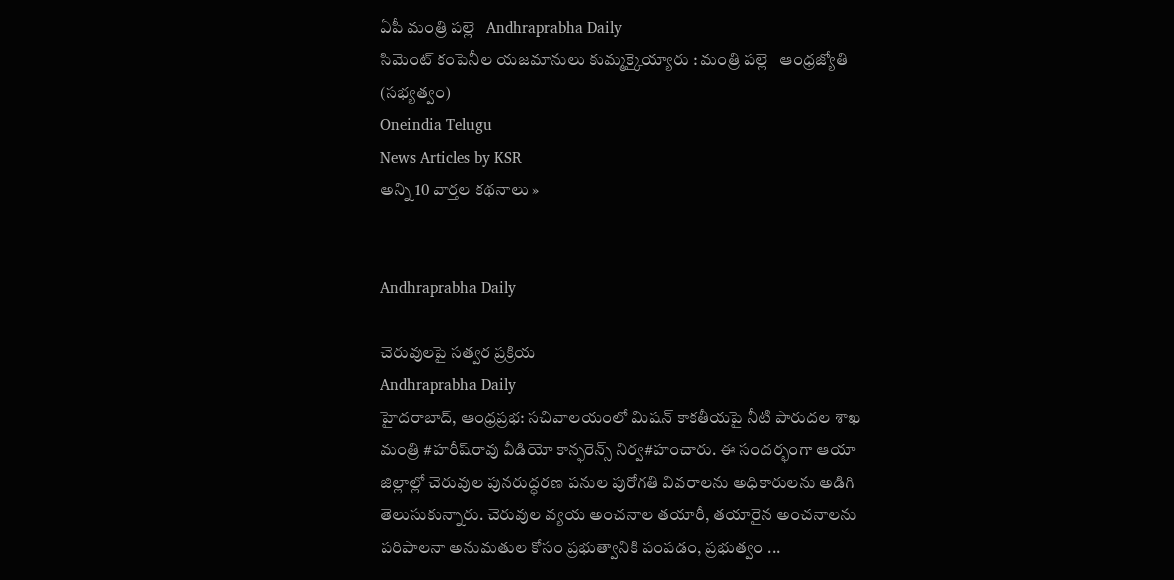ఏపీ మంత్రి పల్లె   Andhraprabha Daily
సిమెంట్‌ కంపెనీల యజమానులు కుమ్మక్కైయ్యారు : మంత్రి పల్లె   ఆంధ్రజ్యోతి (సభ్యత్వం)
Oneindia Telugu
News Articles by KSR
అన్ని 10 వార్తల కథనాలు »


Andhraprabha Daily

చెరువులపై సత్వర ప్రక్రియ
Andhraprabha Daily
హైదరాబాద్‌, ఆంధ్రప్రభ: సచివాలయంలో మిషన్‌ కాకతీయపై నీటి పారుదల శాఖ మంత్రి #హరీష్‌రావు వీడియో కాన్ఫరెన్స్‌ నిర్వ#హంచారు. ఈ సందర్భంగా ఆయా జిల్లాల్లో చెరువుల పునరుద్ధరణ పనుల పురోగతి వివరాలను అధికారులను అడిగి తెలుసుకున్నారు. చెరువుల వ్యయ అంచనాల తయారీ, తయారైన అంచనాలను పరిపాలనా అనుమతుల కోసం ప్రభుత్వానికి పంపడం, ప్రభుత్వం ...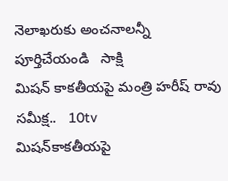నెలాఖరుకు అంచనాలన్నీ పూర్తిచేయండి   సాక్షి
మిషన్ కాకతీయపై మంత్రి హరీష్ రావు సమీక్ష..   10tv
మిషన్‌కాకతీయపై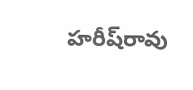హరీష్‌రావు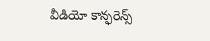వీడియో కాన్ఫరెన్స్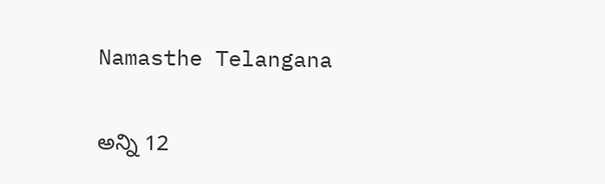Namasthe Telangana

అన్ని 12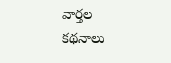వార్తల కథనాలు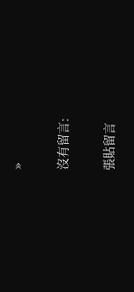»

沒有留言:

張貼留言